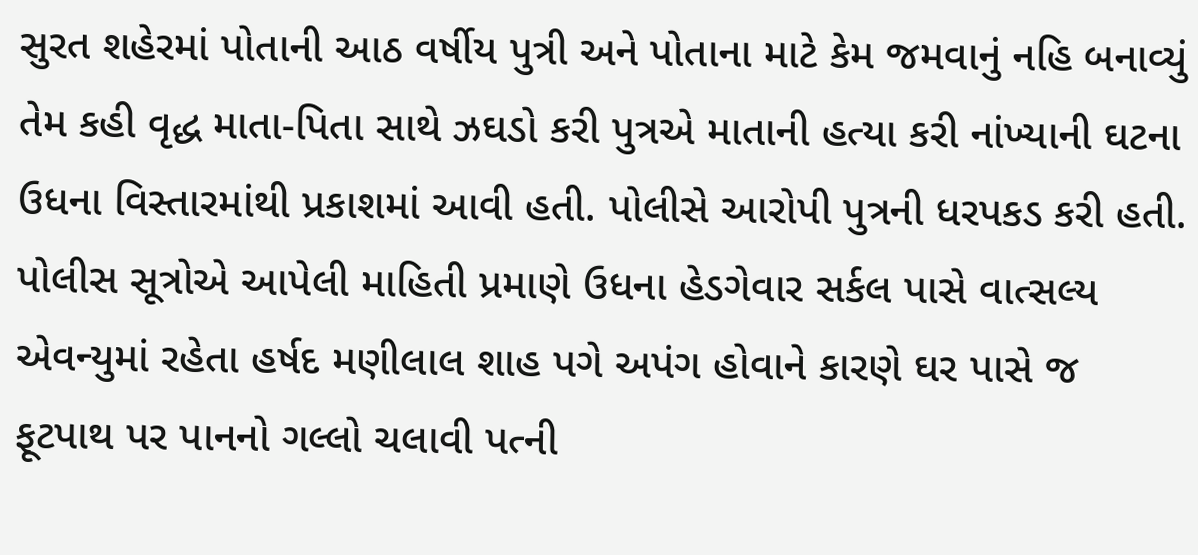સુરત શહેરમાં પોતાની આઠ વર્ષીય પુત્રી અને પોતાના માટે કેમ જમવાનું નહિ બનાવ્યું તેમ કહી વૃદ્ધ માતા-પિતા સાથે ઝઘડો કરી પુત્રએ માતાની હત્યા કરી નાંખ્યાની ઘટના ઉધના વિસ્તારમાંથી પ્રકાશમાં આવી હતી. પોલીસે આરોપી પુત્રની ધરપકડ કરી હતી. પોલીસ સૂત્રોએ આપેલી માહિતી પ્રમાણે ઉધના હેડગેવાર સર્કલ પાસે વાત્સલ્ય એવન્યુમાં રહેતા હર્ષદ મણીલાલ શાહ પગે અપંગ હોવાને કારણે ઘર પાસે જ ફૂટપાથ પર પાનનો ગલ્લો ચલાવી પત્ની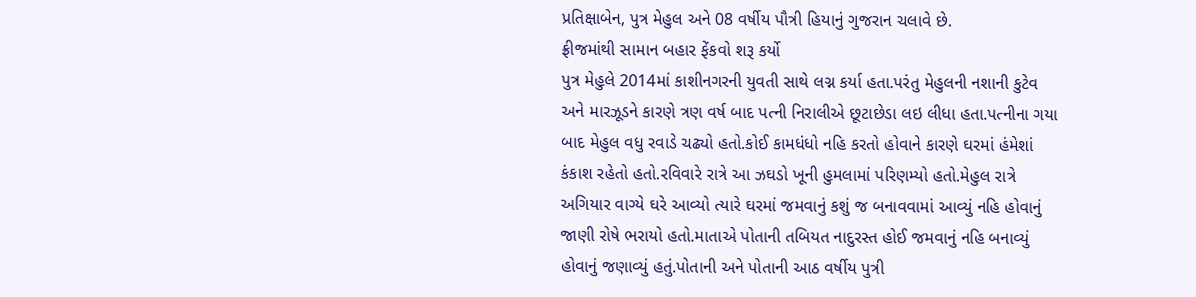પ્રતિક્ષાબેન, પુત્ર મેહુલ અને 08 વર્ષીય પૌત્રી હિયાનું ગુજરાન ચલાવે છે.
ફ્રીજમાંથી સામાન બહાર ફેંકવો શરૂ કર્યો
પુત્ર મેહુલે 2014માં કાશીનગરની યુવતી સાથે લગ્ન કર્યા હતા.પરંતુ મેહુલની નશાની કુટેવ અને મારઝૂડને કારણે ત્રણ વર્ષ બાદ પત્ની નિરાલીએ છૂટાછેડા લઇ લીધા હતા.પત્નીના ગયા બાદ મેહુલ વધુ રવાડે ચઢ્યો હતો.કોઈ કામધંધો નહિ કરતો હોવાને કારણે ઘરમાં હંમેશાં કંકાશ રહેતો હતો.રવિવારે રાત્રે આ ઝઘડો ખૂની હુમલામાં પરિણમ્યો હતો.મેહુલ રાત્રે અગિયાર વાગ્યે ઘરે આવ્યો ત્યારે ઘરમાં જમવાનું કશું જ બનાવવામાં આવ્યું નહિ હોવાનું જાણી રોષે ભરાયો હતો.માતાએ પોતાની તબિયત નાદુરસ્ત હોઈ જમવાનું નહિ બનાવ્યું હોવાનું જણાવ્યું હતું.પોતાની અને પોતાની આઠ વર્ષીય પુત્રી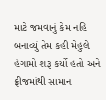માટે જમવાનું કેમ નહિ બનાવ્યું તેમ કહી મેહુલે હંગામો શરૂ કર્યો હતો અને ફ્રીજમાંથી સામાન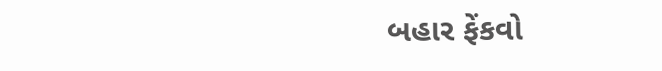બહાર ફેંકવો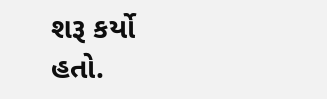શરૂ કર્યો હતો.